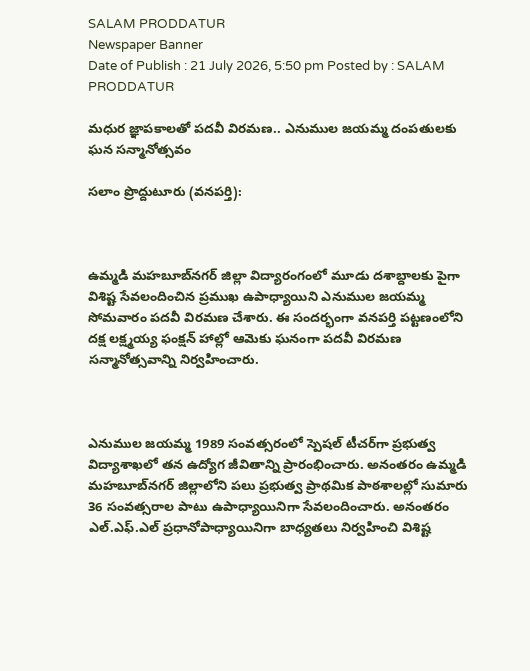SALAM PRODDATUR
Newspaper Banner
Date of Publish : 21 July 2026, 5:50 pm Posted by : SALAM PRODDATUR

మధుర జ్ఞాపకాలతో పదవీ విరమణ.. ఎనుముల జయమ్మ దంపతులకు ఘన సన్మానోత్సవం

సలాం ప్రొద్దుటూరు (వనపర్తి):



ఉమ్మడి మహబూబ్‌నగర్ జిల్లా విద్యారంగంలో మూడు దశాబ్దాలకు పైగా విశిష్ట సేవలందించిన ప్రముఖ ఉపాధ్యాయిని ఎనుముల జయమ్మ సోమవారం పదవీ విరమణ చేశారు. ఈ సందర్భంగా వనపర్తి పట్టణంలోని దక్ష లక్ష్మయ్య ఫంక్షన్ హాల్లో ఆమెకు ఘనంగా పదవీ విరమణ సన్మానోత్సవాన్ని నిర్వహించారు.



ఎనుముల జయమ్మ 1989 సంవత్సరంలో స్పెషల్ టీచర్‌గా ప్రభుత్వ విద్యాశాఖలో తన ఉద్యోగ జీవితాన్ని ప్రారంభించారు. అనంతరం ఉమ్మడి మహబూబ్‌నగర్ జిల్లాలోని పలు ప్రభుత్వ ప్రాథమిక పాఠశాలల్లో సుమారు 36 సంవత్సరాల పాటు ఉపాధ్యాయినిగా సేవలందించారు. అనంతరం ఎల్.ఎఫ్.ఎల్ ప్రధానోపాధ్యాయినిగా బాధ్యతలు నిర్వహించి విశిష్ట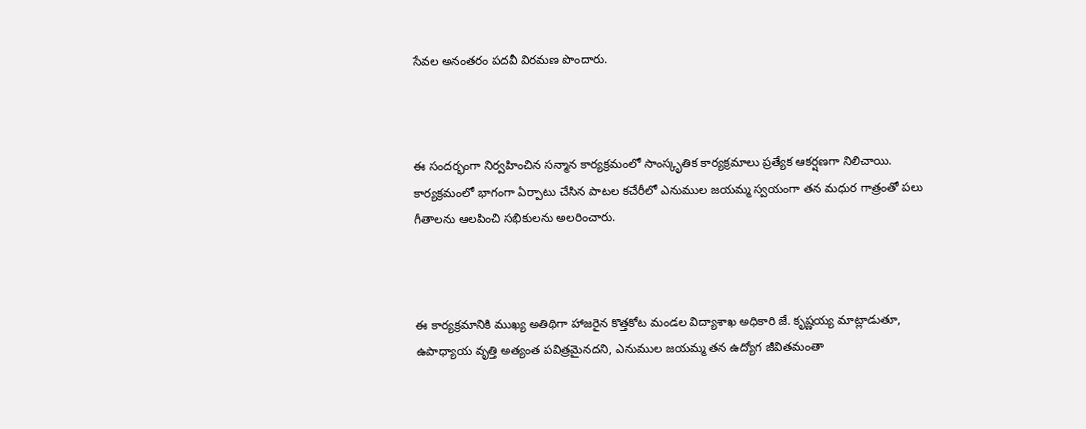సేవల అనంతరం పదవీ విరమణ పొందారు.



ఈ సందర్భంగా నిర్వహించిన సన్మాన కార్యక్రమంలో సాంస్కృతిక కార్యక్రమాలు ప్రత్యేక ఆకర్షణగా నిలిచాయి. కార్యక్రమంలో భాగంగా ఏర్పాటు చేసిన పాటల కచేరీలో ఎనుముల జయమ్మ స్వయంగా తన మధుర గాత్రంతో పలు గీతాలను ఆలపించి సభికులను అలరించారు.



ఈ కార్యక్రమానికి ముఖ్య అతిథిగా హాజరైన కొత్తకోట మండల విద్యాశాఖ అధికారి జే. కృష్ణయ్య మాట్లాడుతూ, ఉపాధ్యాయ వృత్తి అత్యంత పవిత్రమైనదని, ఎనుముల జయమ్మ తన ఉద్యోగ జీవితమంతా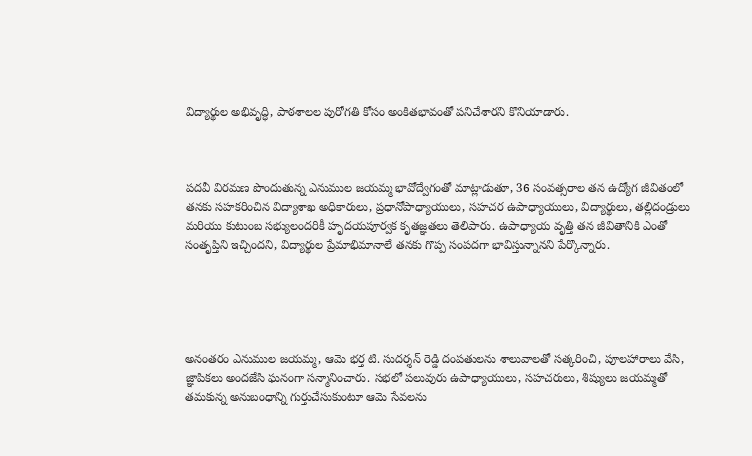విద్యార్థుల అభివృద్ధి, పాఠశాలల పురోగతి కోసం అంకితభావంతో పనిచేశారని కొనియాడారు.



పదవీ విరమణ పొందుతున్న ఎనుముల జయమ్మ భావోద్వేగంతో మాట్లాడుతూ, 36 సంవత్సరాల తన ఉద్యోగ జీవితంలో తనకు సహకరించిన విద్యాశాఖ అధికారులు, ప్రధానోపాధ్యాయులు, సహచర ఉపాధ్యాయులు, విద్యార్థులు, తల్లిదండ్రులు మరియు కుటుంబ సభ్యులందరికీ హృదయపూర్వక కృతజ్ఞతలు తెలిపారు. ఉపాధ్యాయ వృత్తి తన జీవితానికి ఎంతో సంతృప్తిని ఇచ్చిందని, విద్యార్థుల ప్రేమాభిమానాలే తనకు గొప్ప సంపదగా భావిస్తున్నానని పేర్కొన్నారు.





అనంతరం ఎనుముల జయమ్మ, ఆమె భర్త టి. సుదర్శన్ రెడ్డి దంపతులను శాలువాలతో సత్కరించి, పూలహారాలు వేసి, జ్ఞాపికలు అందజేసి ఘనంగా సన్మానించారు. సభలో పలువురు ఉపాధ్యాయులు, సహచరులు, శిష్యులు జయమ్మతో తమకున్న అనుబంధాన్ని గుర్తుచేసుకుంటూ ఆమె సేవలను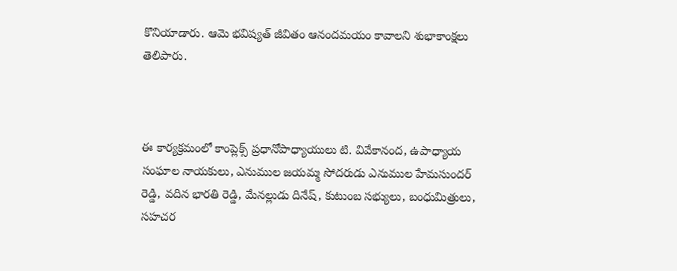కొనియాడారు. ఆమె భవిష్యత్ జీవితం ఆనందమయం కావాలని శుభాకాంక్షలు తెలిపారు.



ఈ కార్యక్రమంలో కాంప్లెక్స్ ప్రధానోపాధ్యాయులు టి. వివేకానంద, ఉపాధ్యాయ సంఘాల నాయకులు, ఎనుముల జయమ్మ సోదరుడు ఎనుముల హేమసుందర్ రెడ్డి, వదిన భారతి రెడ్డి, మేనల్లుడు దినేష్, కుటుంబ సభ్యులు, బంధుమిత్రులు, సహచర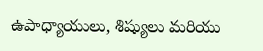ఉపాధ్యాయులు, శిష్యులు మరియు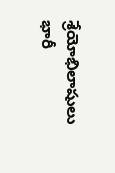శ్రేయోభిలాషులు భారీ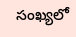సంఖ్యలో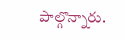పాల్గొన్నారు.